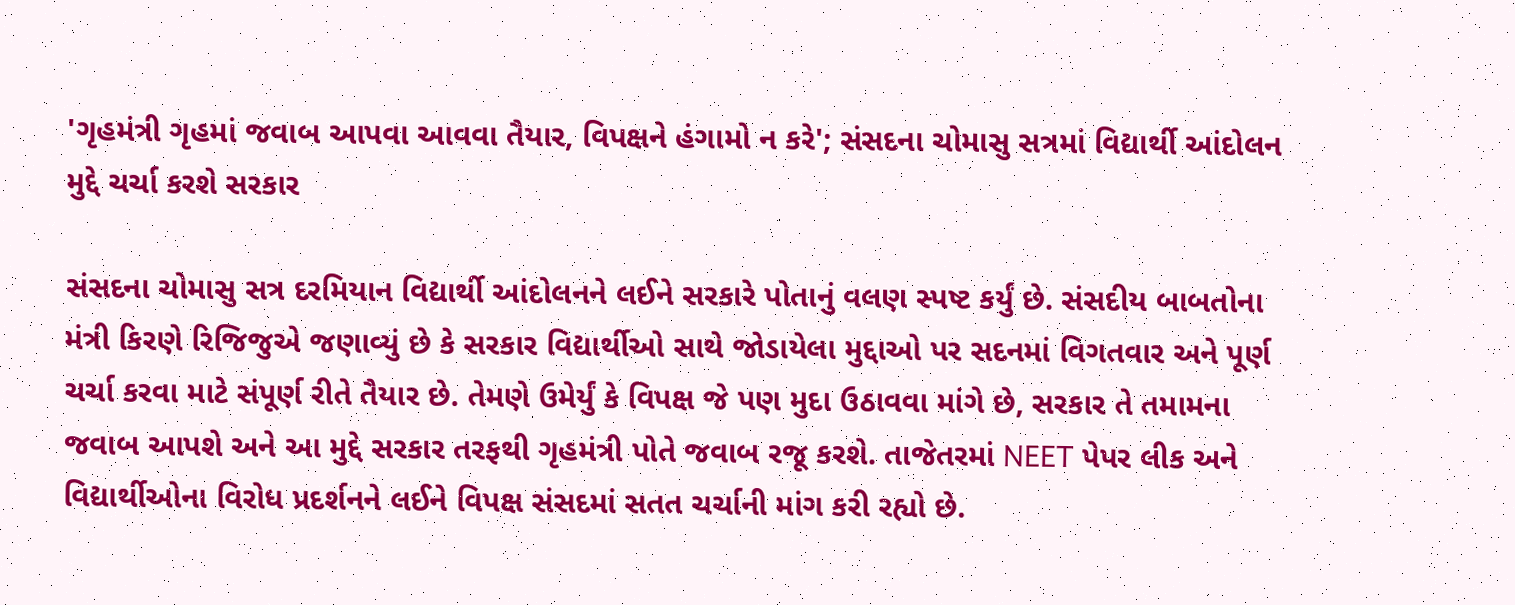'ગૃહમંત્રી ગૃહમાં જવાબ આપવા આવવા તૈયાર, વિપક્ષને હંગામો ન કરે'; સંસદના ચોમાસુ સત્રમાં વિદ્યાર્થી આંદોલન મુદ્દે ચર્ચા કરશે સરકાર

સંસદના ચોમાસુ સત્ર દરમિયાન વિદ્યાર્થી આંદોલનને લઈને સરકારે પોતાનું વલણ સ્પષ્ટ કર્યું છે. સંસદીય બાબતોના મંત્રી કિરણે રિજિજુએ જણાવ્યું છે કે સરકાર વિદ્યાર્થીઓ સાથે જોડાયેલા મુદ્દાઓ પર સદનમાં વિગતવાર અને પૂર્ણ ચર્ચા કરવા માટે સંપૂર્ણ રીતે તૈયાર છે. તેમણે ઉમેર્યું કે વિપક્ષ જે પણ મુદા ઉઠાવવા માંગે છે, સરકાર તે તમામના જવાબ આપશે અને આ મુદ્દે સરકાર તરફથી ગૃહમંત્રી પોતે જવાબ રજૂ કરશે. તાજેતરમાં NEET પેપર લીક અને વિદ્યાર્થીઓના વિરોધ પ્રદર્શનને લઈને વિપક્ષ સંસદમાં સતત ચર્ચાની માંગ કરી રહ્યો છે.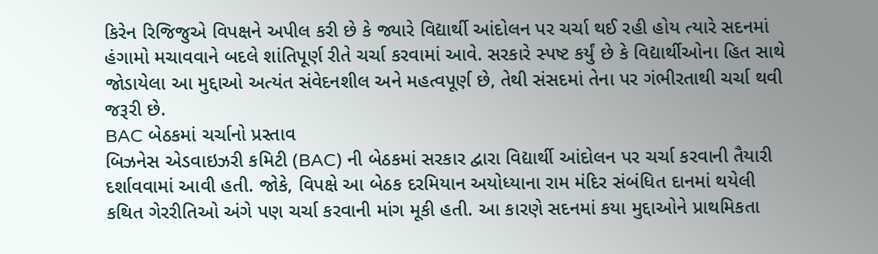કિરેન રિજિજુએ વિપક્ષને અપીલ કરી છે કે જ્યારે વિદ્યાર્થી આંદોલન પર ચર્ચા થઈ રહી હોય ત્યારે સદનમાં હંગામો મચાવવાને બદલે શાંતિપૂર્ણ રીતે ચર્ચા કરવામાં આવે. સરકારે સ્પષ્ટ કર્યું છે કે વિદ્યાર્થીઓના હિત સાથે જોડાયેલા આ મુદ્દાઓ અત્યંત સંવેદનશીલ અને મહત્વપૂર્ણ છે, તેથી સંસદમાં તેના પર ગંભીરતાથી ચર્ચા થવી જરૂરી છે.
BAC બેઠકમાં ચર્ચાનો પ્રસ્તાવ
બિઝનેસ એડવાઇઝરી કમિટી (BAC) ની બેઠકમાં સરકાર દ્વારા વિદ્યાર્થી આંદોલન પર ચર્ચા કરવાની તૈયારી દર્શાવવામાં આવી હતી. જોકે, વિપક્ષે આ બેઠક દરમિયાન અયોધ્યાના રામ મંદિર સંબંધિત દાનમાં થયેલી કથિત ગેરરીતિઓ અંગે પણ ચર્ચા કરવાની માંગ મૂકી હતી. આ કારણે સદનમાં કયા મુદ્દાઓને પ્રાથમિકતા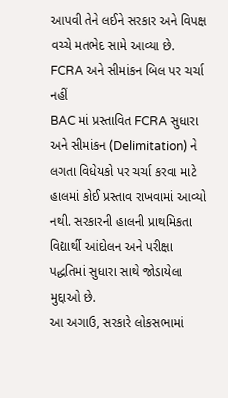આપવી તેને લઈને સરકાર અને વિપક્ષ વચ્ચે મતભેદ સામે આવ્યા છે.
FCRA અને સીમાંકન બિલ પર ચર્ચા નહીં
BAC માં પ્રસ્તાવિત FCRA સુધારા અને સીમાંકન (Delimitation) ને લગતા વિધેયકો પર ચર્ચા કરવા માટે હાલમાં કોઈ પ્રસ્તાવ રાખવામાં આવ્યો નથી. સરકારની હાલની પ્રાથમિકતા વિદ્યાર્થી આંદોલન અને પરીક્ષા પદ્ધતિમાં સુધારા સાથે જોડાયેલા મુદ્દાઓ છે.
આ અગાઉ, સરકારે લોકસભામાં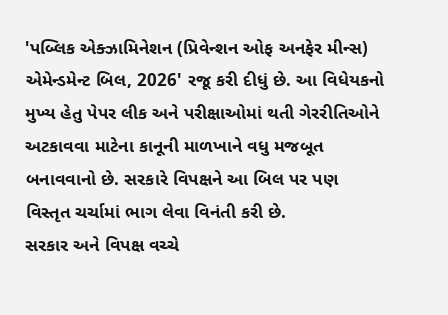'પબ્લિક એક્ઝામિનેશન (પ્રિવેન્શન ઓફ અનફેર મીન્સ) એમેન્ડમેન્ટ બિલ, 2026' રજૂ કરી દીધું છે. આ વિધેયકનો મુખ્ય હેતુ પેપર લીક અને પરીક્ષાઓમાં થતી ગેરરીતિઓને અટકાવવા માટેના કાનૂની માળખાને વધુ મજબૂત બનાવવાનો છે. સરકારે વિપક્ષને આ બિલ પર પણ વિસ્તૃત ચર્ચામાં ભાગ લેવા વિનંતી કરી છે.
સરકાર અને વિપક્ષ વચ્ચે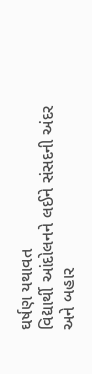ઘર્ષણ યથાવત
વિદ્યાર્થી આંદોલનને લઈને સંસદની અંદર અને બહાર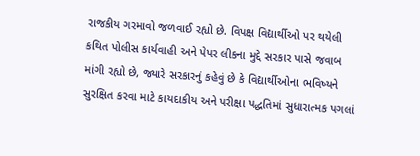રાજકીય ગરમાવો જળવાઈ રહ્યો છે. વિપક્ષ વિદ્યાર્થીઓ પર થયેલી કથિત પોલીસ કાર્યવાહી અને પેપર લીકના મુદ્દે સરકાર પાસે જવાબ માંગી રહ્યો છે, જ્યારે સરકારનું કહેવું છે કે વિદ્યાર્થીઓના ભવિષ્યને સુરક્ષિત કરવા માટે કાયદાકીય અને પરીક્ષા પદ્ધતિમાં સુધારાત્મક પગલાં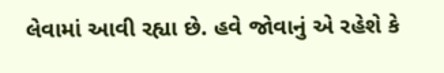લેવામાં આવી રહ્યા છે. હવે જોવાનું એ રહેશે કે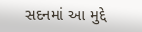સદનમાં આ મુદ્દે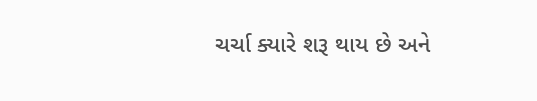ચર્ચા ક્યારે શરૂ થાય છે અને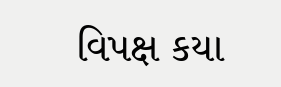વિપક્ષ કયા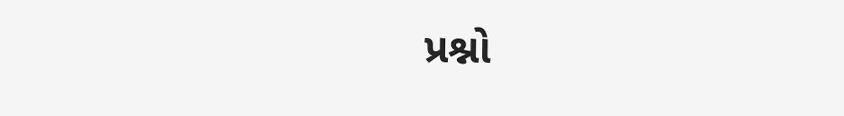પ્રશ્નો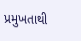પ્રમુખતાથી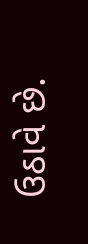ઉઠાવે છે.